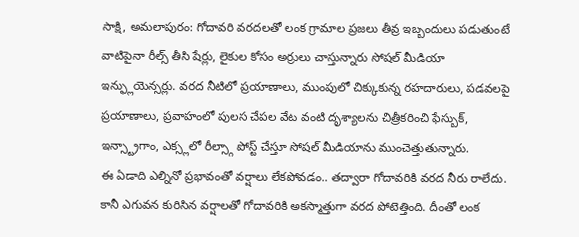సాక్షి, అమలాపురం: గోదావరి వరదలతో లంక గ్రామాల ప్రజలు తీవ్ర ఇబ్బందులు పడుతుంటే వాటిపైనా రీల్స్ తీసి షేర్లు, లైకుల కోసం అర్రులు చాస్తున్నారు సోషల్ మీడియా ఇన్ఫ్లుయెన్సర్లు. వరద నీటిలో ప్రయాణాలు, ముంపులో చిక్కుకున్న రహదారులు, పడవలపై ప్రయాణాలు, ప్రవాహంలో పులస చేపల వేట వంటి దృశ్యాలను చిత్రీకరించి ఫేస్బుక్, ఇన్స్ట్రాగాం, ఎక్స్లలో రీల్స్గా పోస్ట్ చేస్తూ సోషల్ మీడియాను ముంచెత్తుతున్నారు.
ఈ ఏడాది ఎల్నినో ప్రభావంతో వర్షాలు లేకపోవడం.. తద్వారా గోదావరికి వరద నీరు రాలేదు. కానీ ఎగువన కురిసిన వర్షాలతో గోదావరికి అకస్మాత్తుగా వరద పోటెత్తింది. దీంతో లంక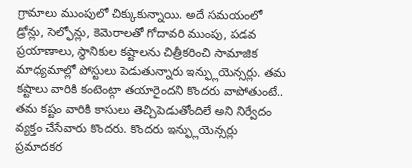గ్రామాలు ముంపులో చిక్కుకున్నాయి. అదే సమయంలో డ్రోన్లు, సెల్ఫోన్లు, కెమెరాలతో గోదావరి ముంపు, పడవ ప్రయాణాలు, స్థానికుల కష్టాలను చిత్రీకరించి సామాజిక మాధ్యమాల్లో పోస్టులు పెడుతున్నారు ఇన్ఫ్లుయెన్సర్లు. తమ కష్టాలు వారికి కంటెంట్గా తయారైందని కొందరు వాపోతుంటే.. తమ కష్టం వారికి కాసులు తెచ్చిపెడుతోందిలే అని నిర్వేదం వ్యక్తం చేసేవారు కొందరు. కొందరు ఇన్ఫ్లుయెన్సర్లు ప్రమాదకర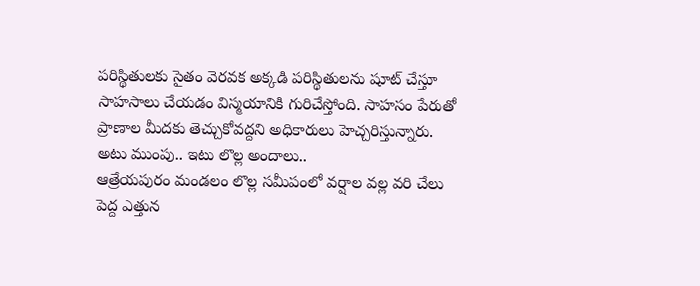పరిస్థితులకు సైతం వెరవక అక్కడి పరిస్థితులను షూట్ చేస్తూ సాహసాలు చేయడం విస్మయానికి గురిచేస్తోంది. సాహసం పేరుతో ప్రాణాల మీదకు తెచ్చుకోవద్దని అధికారులు హెచ్చరిస్తున్నారు.
అటు ముంపు.. ఇటు లొల్ల అందాలు..
ఆత్రేయపురం మండలం లొల్ల సమీపంలో వర్షాల వల్ల వరి చేలు పెద్ద ఎత్తున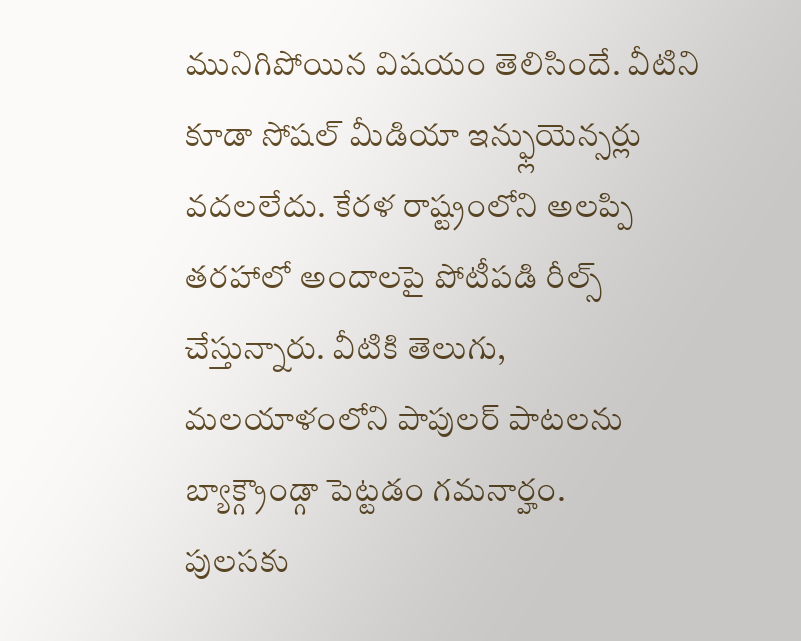మునిగిపోయిన విషయం తెలిసిందే. వీటిని కూడా సోషల్ మీడియా ఇన్ఫ్లుయెన్సర్లు వదలలేదు. కేరళ రాష్ట్రంలోని అలప్పి తరహాలో అందాలపై పోటీపడి రీల్స్ చేస్తున్నారు. వీటికి తెలుగు, మలయాళంలోని పాపులర్ పాటలను బ్యాక్గ్రౌండ్గా పెట్టడం గమనార్హం.
పులసకు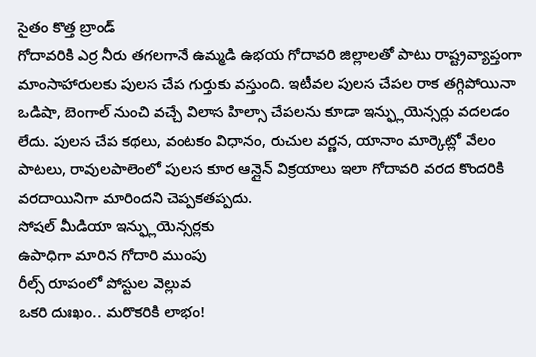సైతం కొత్త బ్రాండ్
గోదావరికి ఎర్ర నీరు తగలగానే ఉమ్మడి ఉభయ గోదావరి జిల్లాలతో పాటు రాష్ట్రవ్యాప్తంగా మాంసాహారులకు పులస చేప గుర్తుకు వస్తుంది. ఇటీవల పులస చేపల రాక తగ్గిపోయినా ఒడిషా, బెంగాల్ నుంచి వచ్చే విలాస హిల్సా చేపలను కూడా ఇన్ఫ్లుయెన్సర్లు వదలడం లేదు. పులస చేప కథలు, వంటకం విధానం, రుచుల వర్ణన, యానాం మార్కెట్లో వేలం పాటలు, రావులపాలెంలో పులస కూర ఆన్లైన్ విక్రయాలు ఇలా గోదావరి వరద కొందరికి వరదాయినిగా మారిందని చెప్పకతప్పదు.
సోషల్ మీడియా ఇన్ఫ్లుయెన్సర్లకు
ఉపాధిగా మారిన గోదారి ముంపు
రీల్స్ రూపంలో పోస్టుల వెల్లువ
ఒకరి దుఃఖం.. మరొకరికి లాభం!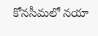కోనసీమలో నయా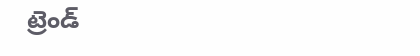ట్రెండ్